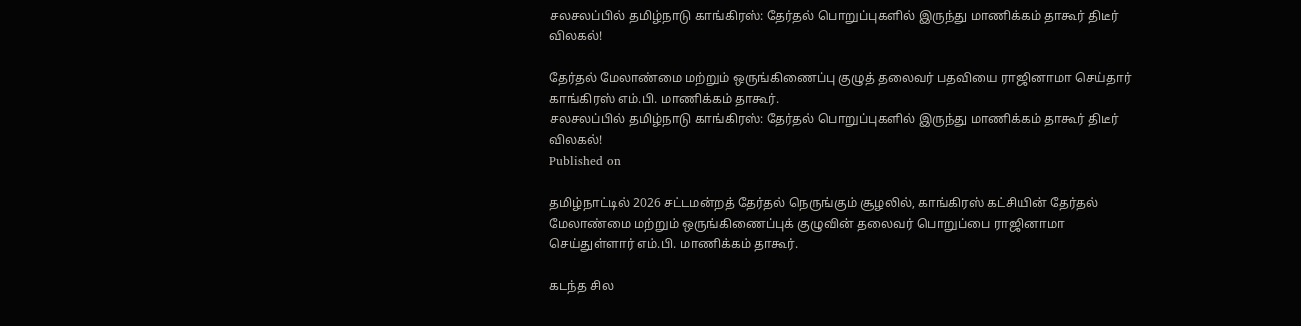சலசலப்பில் தமிழ்நாடு காங்கிரஸ்: தேர்தல் பொறுப்புகளில் இருந்து மாணிக்கம் தாகூர் திடீர் விலகல்!

தேர்தல் மேலாண்மை மற்றும் ஒருங்கிணைப்பு குழுத் தலைவர் பதவியை ராஜினாமா செய்தார் காங்கிரஸ் எம்.பி. மாணிக்கம் தாகூர்.
சலசலப்பில் தமிழ்நாடு காங்கிரஸ்: தேர்தல் பொறுப்புகளில் இருந்து மாணிக்கம் தாகூர் திடீர் விலகல்!
Published on

தமிழ்நாட்டில் 2026 சட்டமன்றத் தேர்தல் நெருங்கும் சூழலில், காங்கிரஸ் கட்சியின் தேர்தல் மேலாண்மை மற்றும் ஒருங்கிணைப்புக் குழுவின் தலைவர் பொறுப்பை ராஜினாமா செய்துள்ளார் எம்.பி. மாணிக்கம் தாகூர்.

கடந்த சில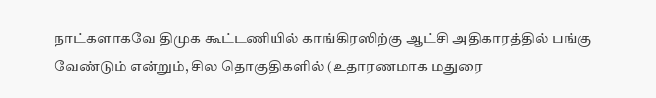நாட்களாகவே திமுக கூட்டணியில் காங்கிரஸிற்கு ஆட்சி அதிகாரத்தில் பங்கு வேண்டும் என்றும், சில தொகுதிகளில் (உதாரணமாக மதுரை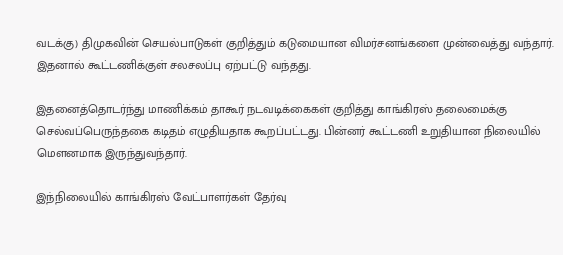வடக்கு) திமுகவின் செயல்பாடுகள் குறித்தும் கடுமையான விமர்சனங்களை முன்வைத்து வந்தார். இதனால் கூட்டணிக்குள் சலசலப்பு ஏற்பட்டு வந்தது.

இதனைத்தொடர்ந்து மாணிக்கம் தாகூர் நடவடிக்கைகள் குறித்து காங்கிரஸ் தலைமைக்கு செல்வப்பெருந்தகை கடிதம் எழுதியதாக கூறப்பட்டது. பின்னர் கூட்டணி உறுதியான நிலையில் மௌனமாக இருந்துவந்தார்.

இந்நிலையில் காங்கிரஸ் வேட்பாளர்கள் தேர்வு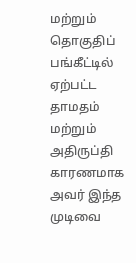மற்றும் தொகுதிப் பங்கீட்டில் ஏற்பட்ட தாமதம் மற்றும் அதிருப்தி காரணமாக அவர் இந்த முடிவை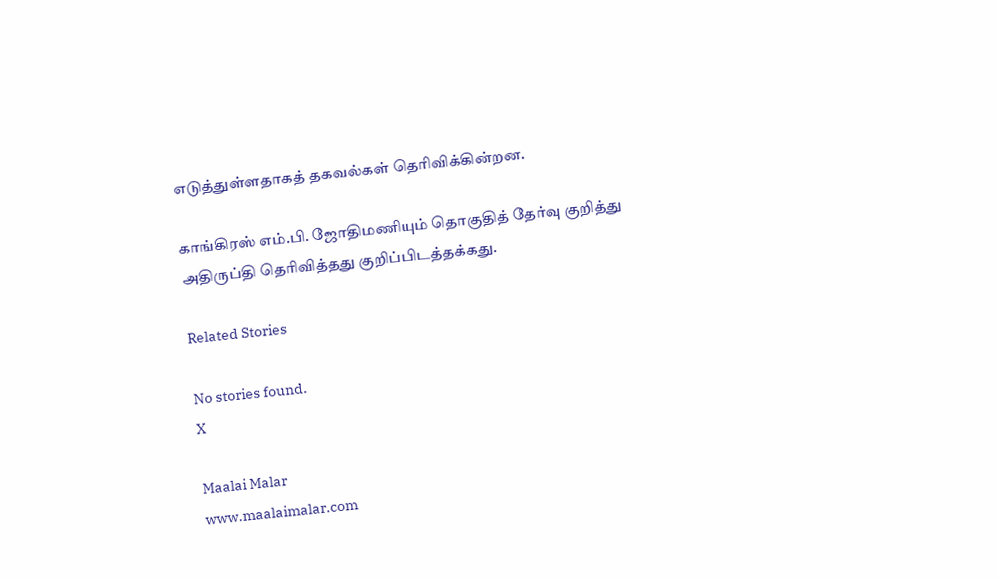எடுத்துள்ளதாகத் தகவல்கள் தெரிவிக்கின்றன.

காங்கிரஸ் எம்.பி. ஜோதிமணியும் தொகுதித் தேர்வு குறித்து அதிருப்தி தெரிவித்தது குறிப்பிடத்தக்கது.

Related Stories

No stories found.
X

Maalai Malar
www.maalaimalar.com